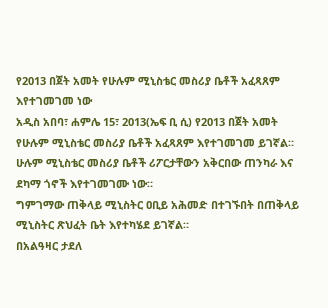የ2013 በጀት አመት የሁሉም ሚኒስቴር መስሪያ ቤቶች አፈጻጸም እየተገመገመ ነው
አዲስ አበባ፣ ሐምሌ 15፣ 2013(ኤፍ ቢ ሲ) የ2013 በጀት አመት የሁሉም ሚኒስቴር መስሪያ ቤቶች አፈጻጸም እየተገመገመ ይገኛል።
ሁሉም ሚኒስቴር መስሪያ ቤቶች ሪፖርታቸውን አቅርበው ጠንካራ እና ደካማ ጎኖች እየተገመገሙ ነው።
ግምገማው ጠቅላይ ሚኒስትር ዐቢይ አሕመድ በተገኙበት በጠቅላይ ሚኒስትር ጽህፈት ቤት እየተካሄደ ይገኛል።
በአልዓዛር ታደለ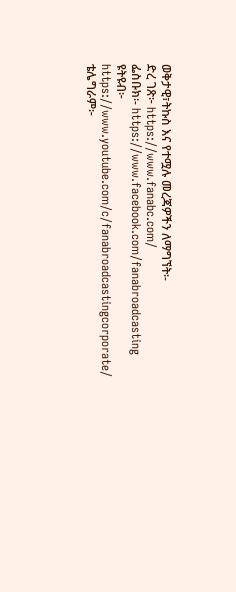ወቅታዊ፣ትኩስ እና የተሟሉ መረጃዎችን ለማግኘት፡-
ድረ ገጽ፦ https://www.fanabc.com/
ፌስቡክ፡- https://www.facebook.com/fanabroadcasting
ዩትዩብ፦ https://www.youtube.com/c/fanabroadcastingcorporate/
ቴሌግራም፦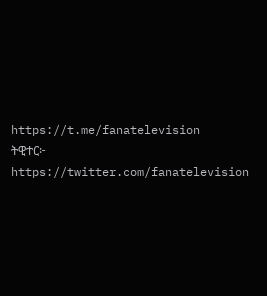https://t.me/fanatelevision
ትዊተር፦ https://twitter.com/fanatelevision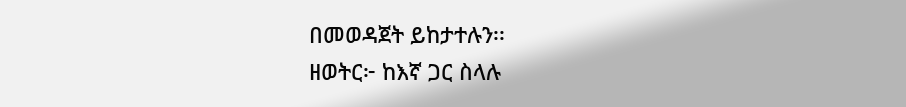በመወዳጀት ይከታተሉን፡፡
ዘወትር፦ ከእኛ ጋር ስላሉ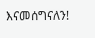እናመሰግናለን!